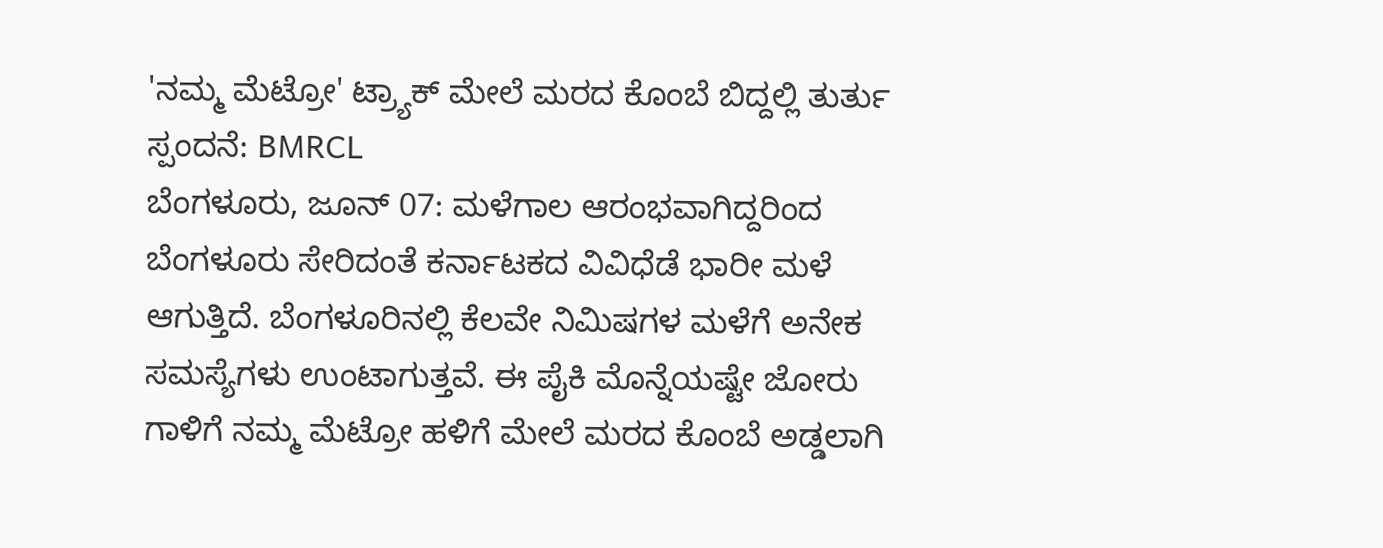'ನಮ್ಮ ಮೆಟ್ರೋ' ಟ್ರ್ಯಾಕ್ ಮೇಲೆ ಮರದ ಕೊಂಬೆ ಬಿದ್ದಲ್ಲಿ ತುರ್ತು ಸ್ಪಂದನೆ: BMRCL
ಬೆಂಗಳೂರು, ಜೂನ್ 07: ಮಳೆಗಾಲ ಆರಂಭವಾಗಿದ್ದರಿಂದ ಬೆಂಗಳೂರು ಸೇರಿದಂತೆ ಕರ್ನಾಟಕದ ವಿವಿಧೆಡೆ ಭಾರೀ ಮಳೆ ಆಗುತ್ತಿದೆ. ಬೆಂಗಳೂರಿನಲ್ಲಿ ಕೆಲವೇ ನಿಮಿಷಗಳ ಮಳೆಗೆ ಅನೇಕ ಸಮಸ್ಯೆಗಳು ಉಂಟಾಗುತ್ತವೆ. ಈ ಪೈಕಿ ಮೊನ್ನೆಯಷ್ಟೇ ಜೋರು ಗಾಳಿಗೆ ನಮ್ಮ ಮೆಟ್ರೋ ಹಳಿಗೆ ಮೇಲೆ ಮರದ ಕೊಂಬೆ ಅಡ್ಡಲಾಗಿ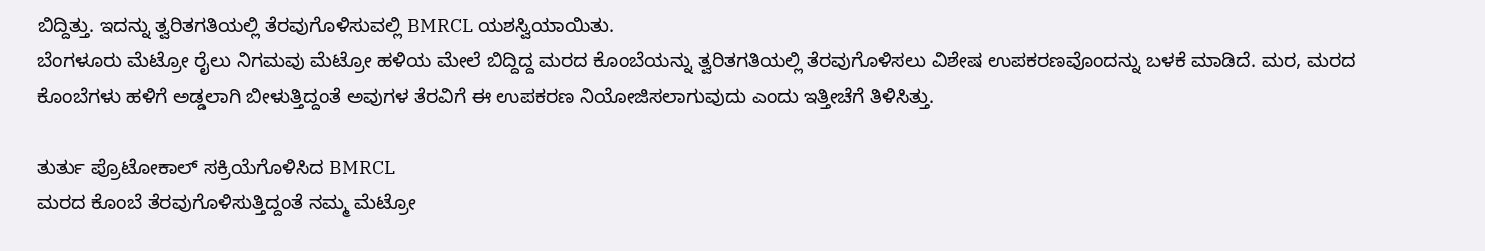ಬಿದ್ದಿತ್ತು. ಇದನ್ನು ತ್ವರಿತಗತಿಯಲ್ಲಿ ತೆರವುಗೊಳಿಸುವಲ್ಲಿ BMRCL ಯಶಸ್ವಿಯಾಯಿತು.
ಬೆಂಗಳೂರು ಮೆಟ್ರೋ ರೈಲು ನಿಗಮವು ಮೆಟ್ರೋ ಹಳಿಯ ಮೇಲೆ ಬಿದ್ದಿದ್ದ ಮರದ ಕೊಂಬೆಯನ್ನು ತ್ವರಿತಗತಿಯಲ್ಲಿ ತೆರವುಗೊಳಿಸಲು ವಿಶೇಷ ಉಪಕರಣವೊಂದನ್ನು ಬಳಕೆ ಮಾಡಿದೆ. ಮರ, ಮರದ ಕೊಂಬೆಗಳು ಹಳಿಗೆ ಅಡ್ಡಲಾಗಿ ಬೀಳುತ್ತಿದ್ದಂತೆ ಅವುಗಳ ತೆರವಿಗೆ ಈ ಉಪಕರಣ ನಿಯೋಜಿಸಲಾಗುವುದು ಎಂದು ಇತ್ತೀಚೆಗೆ ತಿಳಿಸಿತ್ತು.

ತುರ್ತು ಪ್ರೊಟೋಕಾಲ್ ಸಕ್ರಿಯೆಗೊಳಿಸಿದ BMRCL
ಮರದ ಕೊಂಬೆ ತೆರವುಗೊಳಿಸುತ್ತಿದ್ದಂತೆ ನಮ್ಮ ಮೆಟ್ರೋ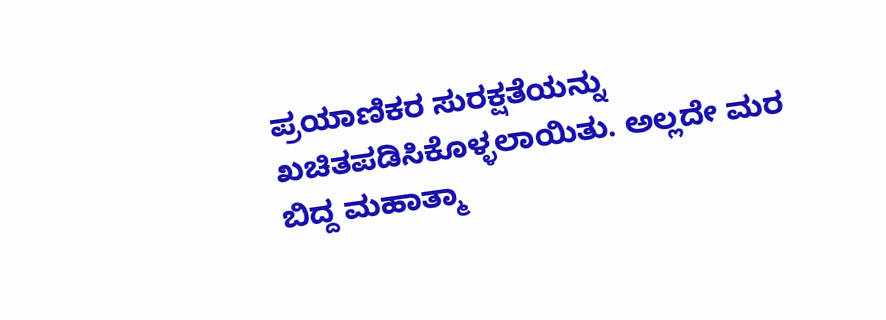ಪ್ರಯಾಣಿಕರ ಸುರಕ್ಷತೆಯನ್ನು ಖಚಿತಪಡಿಸಿಕೊಳ್ಳಲಾಯಿತು. ಅಲ್ಲದೇ ಮರ ಬಿದ್ದ ಮಹಾತ್ಮಾ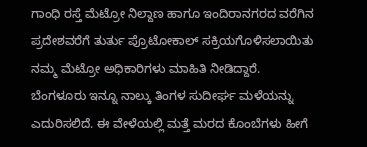ಗಾಂಧಿ ರಸ್ತೆ ಮೆಟ್ರೋ ನಿಲ್ದಾಣ ಹಾಗೂ ಇಂದಿರಾನಗರದ ವರೆಗಿನ ಪ್ರದೇಶವರೆಗೆ ತುರ್ತು ಪ್ರೊಟೋಕಾಲ್ ಸಕ್ರಿಯಗೊಳಿಸಲಾಯಿತು ನಮ್ಮ ಮೆಟ್ರೋ ಅಧಿಕಾರಿಗಳು ಮಾಹಿತಿ ನೀಡಿದ್ದಾರೆ.
ಬೆಂಗಳೂರು ಇನ್ನೂ ನಾಲ್ಕು ತಿಂಗಳ ಸುದೀರ್ಘ ಮಳೆಯನ್ನು ಎದುರಿಸಲಿದೆ. ಈ ವೇಳೆಯಲ್ಲಿ ಮತ್ತೆ ಮರದ ಕೊಂಬೆಗಳು ಹೀಗೆ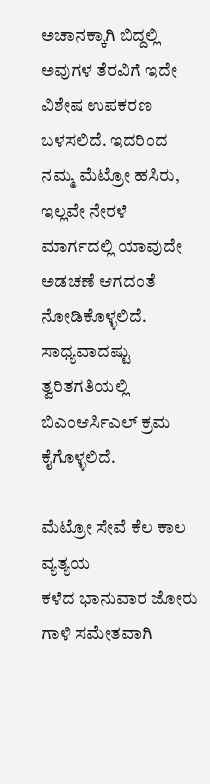ಅಚಾನಕ್ಕಾಗಿ ಬಿದ್ದಲ್ಲಿ ಅವುಗಳ ತೆರವಿಗೆ ಇದೇ ವಿಶೇಷ ಉಪಕರಣ ಬಳಸಲಿದೆ. ಇದರಿಂದ ನಮ್ಮ ಮೆಟ್ರೋ ಹಸಿರು, ಇಲ್ಲವೇ ನೇರಳೆ ಮಾರ್ಗದಲ್ಲಿ ಯಾವುದೇ ಅಡಚಣೆ ಆಗದಂತೆ ನೋಡಿಕೊಳ್ಳಲಿದೆ. ಸಾಧ್ಯವಾದಷ್ಟು ತ್ವರಿತಗತಿಯಲ್ಲಿ ಬಿಎಂಆರ್ಸಿಎಲ್ ಕ್ರಮ ಕೈಗೊಳ್ಳಲಿದೆ.

ಮೆಟ್ರೋ ಸೇವೆ ಕೆಲ ಕಾಲ ವ್ಯತ್ಯಯ
ಕಳೆದ ಭಾನುವಾರ ಜೋರು ಗಾಳಿ ಸಮೇತವಾಗಿ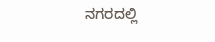ನಗರದಲ್ಲಿ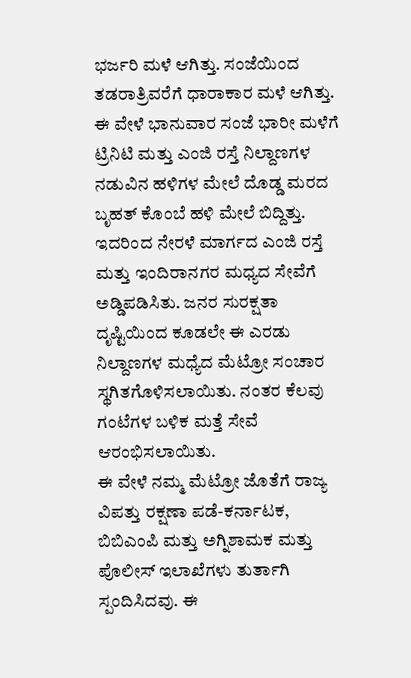ಭರ್ಜರಿ ಮಳೆ ಆಗಿತ್ತು. ಸಂಜೆಯಿಂದ ತಡರಾತ್ರಿವರೆಗೆ ಧಾರಾಕಾರ ಮಳೆ ಆಗಿತ್ತು. ಈ ವೇಳೆ ಭಾನುವಾರ ಸಂಜೆ ಭಾರೀ ಮಳೆಗೆ ಟ್ರಿನಿಟಿ ಮತ್ತು ಎಂಜಿ ರಸ್ತೆ ನಿಲ್ದಾಣಗಳ ನಡುವಿನ ಹಳಿಗಳ ಮೇಲೆ ದೊಡ್ಡ ಮರದ ಬೃಹತ್ ಕೊಂಬೆ ಹಳಿ ಮೇಲೆ ಬಿದ್ದಿತ್ತು.
ಇದರಿಂದ ನೇರಳೆ ಮಾರ್ಗದ ಎಂಜಿ ರಸ್ತೆ ಮತ್ತು ಇಂದಿರಾನಗರ ಮಧ್ಯದ ಸೇವೆಗೆ ಅಡ್ಡಿಪಡಿಸಿತು. ಜನರ ಸುರಕ್ಷತಾ ದೃಷ್ಟಿಯಿಂದ ಕೂಡಲೇ ಈ ಎರಡು ನಿಲ್ದಾಣಗಳ ಮಧ್ಯೆದ ಮೆಟ್ರೋ ಸಂಚಾರ ಸ್ಥಗಿತಗೊಳಿಸಲಾಯಿತು. ನಂತರ ಕೆಲವು ಗಂಟೆಗಳ ಬಳಿಕ ಮತ್ತೆ ಸೇವೆ ಆರಂಭಿಸಲಾಯಿತು.
ಈ ವೇಳೆ ನಮ್ಮ ಮೆಟ್ರೋ ಜೊತೆಗೆ ರಾಜ್ಯ ವಿಪತ್ತು ರಕ್ಷಣಾ ಪಡೆ-ಕರ್ನಾಟಕ, ಬಿಬಿಎಂಪಿ ಮತ್ತು ಅಗ್ನಿಶಾಮಕ ಮತ್ತು ಪೊಲೀಸ್ ಇಲಾಖೆಗಳು ತುರ್ತಾಗಿ ಸ್ಪಂದಿಸಿದವು. ಈ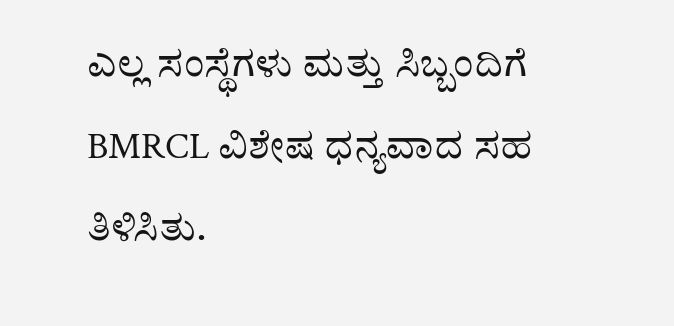ಎಲ್ಲ ಸಂಸ್ಥೆಗಳು ಮತ್ತು ಸಿಬ್ಬಂದಿಗೆ BMRCL ವಿಶೇಷ ಧನ್ಯವಾದ ಸಹ ತಿಳಿಸಿತು.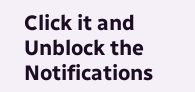Click it and Unblock the Notifications